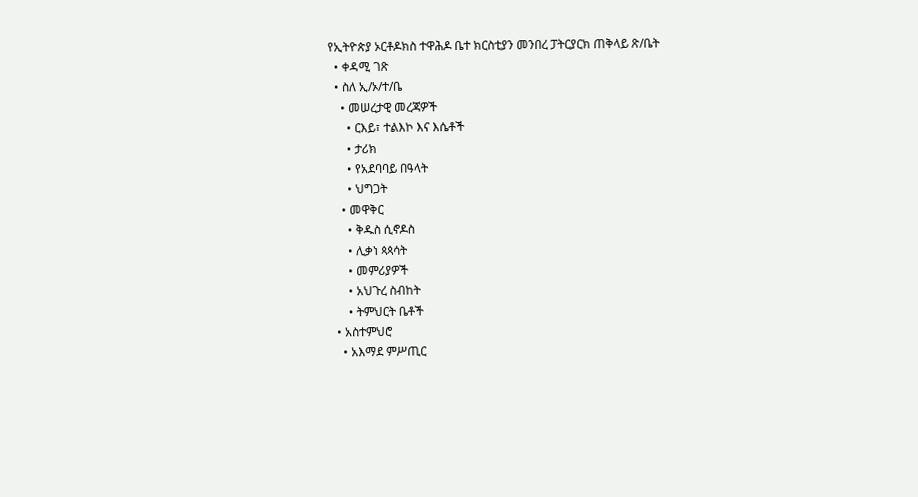የኢትዮጵያ ኦርቶዶክስ ተዋሕዶ ቤተ ክርስቲያን መንበረ ፓትርያርክ ጠቅላይ ጽ/ቤት
  • ቀዳሚ ገጽ
  • ስለ ኢ/ኦ/ተ/ቤ
    • መሠረታዊ መረጃዎች
      • ርእይ፣ ተልእኮ እና እሴቶች
      • ታሪክ
      • የአደባባይ በዓላት
      • ህግጋት
    • መዋቅር
      • ቅዱስ ሲኖዶስ
      • ሊቃነ ጳጳሳት
      • መምሪያዎች
      • አህጉረ ስብከት
      • ትምህርት ቤቶች
  • አስተምህሮ
    • አእማደ ምሥጢር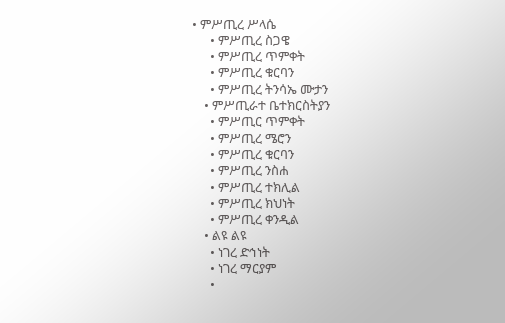• ምሥጢረ ሥላሴ
      • ምሥጢረ ስጋዌ
      • ምሥጢረ ጥምቀት
      • ምሥጢረ ቁርባን
      • ምሥጢረ ትንሳኤ ሙታን
    • ምሥጢራተ ቤተክርስትያን
      • ምሥጢር ጥምቀት
      • ምሥጢረ ሜሮን
      • ምሥጢረ ቁርባን
      • ምሥጢረ ንስሐ
      • ምሥጢረ ተክሊል
      • ምሥጢረ ክህነት
      • ምሥጢረ ቀንዲል
    • ልዩ ልዩ
      • ነገረ ድኅነት
      • ነገረ ማርያም
      •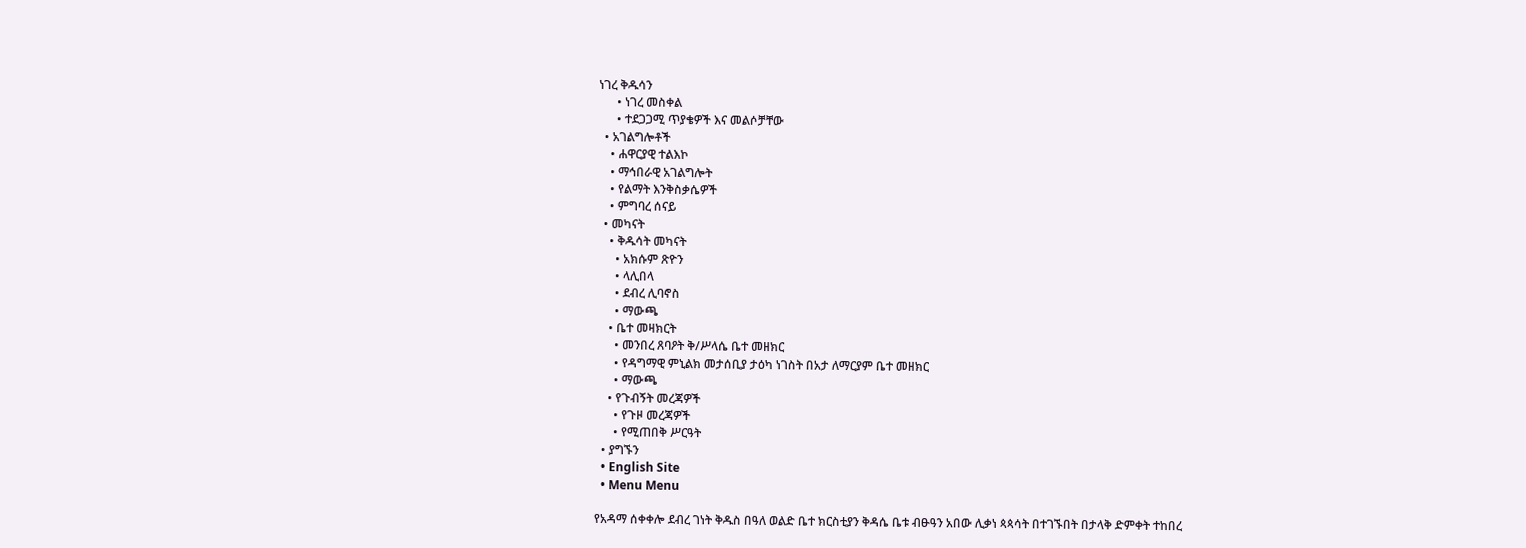ነገረ ቅዱሳን
      • ነገረ መስቀል
      • ተደጋጋሚ ጥያቄዎች እና መልሶቻቸው
  • አገልግሎቶች
    • ሐዋርያዊ ተልእኮ
    • ማኅበራዊ አገልግሎት
    • የልማት እንቅስቃሴዎች
    • ምግባረ ሰናይ
  • መካናት
    • ቅዱሳት መካናት
      • አክሱም ጽዮን
      • ላሊበላ
      • ደብረ ሊባኖስ
      • ማውጫ
    • ቤተ መዛክርት
      • መንበረ ጸባዖት ቅ/ሥላሴ ቤተ መዘክር
      • የዳግማዊ ምኒልክ መታሰቢያ ታዕካ ነገስት በአታ ለማርያም ቤተ መዘክር
      • ማውጫ
    • የጉብኝት መረጃዎች
      • የጉዞ መረጃዎች
      • የሚጠበቅ ሥርዓት
  • ያግኙን
  • English Site
  • Menu Menu

የአዳማ ሰቀቀሎ ደብረ ገነት ቅዱስ በዓለ ወልድ ቤተ ክርስቲያን ቅዳሴ ቤቱ ብፁዓን አበው ሊቃነ ጳጳሳት በተገኙበት በታላቅ ድምቀት ተከበረ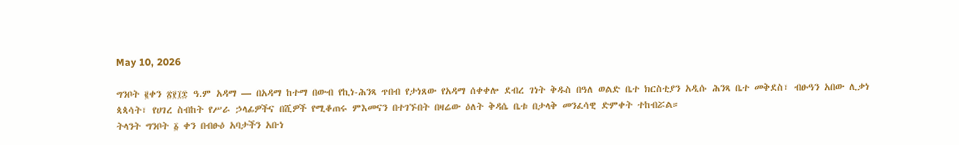May 10, 2026

ግንቦት ፪ቀን ፳፻፲፰ ዓ.ም አዳማ — በአዳማ ከተማ በውብ የኪነ-ሕንጻ ጥበብ የታነጸው የአዳማ ሰቀቀሎ ደብረ ገነት ቅዱስ በዓለ ወልድ ቤተ ክርስቲያን አዲሱ ሕንጻ ቤተ መቅደስ፣ ብፁዓን አበው ሊቃነ ጳጳሳት፣ የሀገረ ስብከት የሥራ ኃላፊዎችና በሺዎች የሚቆጠሩ ምእመናን በተገኙበት በዛሬው ዕለት ቅዳሴ ቤቱ በታላቅ መንፈሳዊ ድምቀት ተከብሯል።
ትላንት ግንቦት ፩ ቀን በብፁዕ አባታችን አቡነ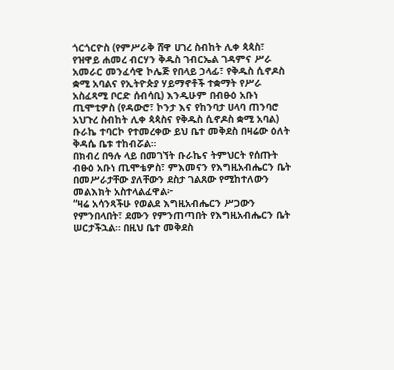ጎርጎርዮስ (የምሥራቅ ሸዋ ሀገረ ስብከት ሊቀ ጳጳስ፣ የዝዋይ ሐመረ ብርሃን ቅዱስ ገብርኤል ገዳምና ሥራ አመራር መንፈሳዊ ኮሌጅ የበላይ ኃላፊ፣ የቅዱስ ሲኖዶስ ቋሚ አባልና የኢትዮጵያ ሃይማኖቶች ተቋማት የሥራ አስፈጻሚ ቦርድ ሰብሳቢ) እንዲሁም በብፁዕ አቡነ ጢሞቲዎስ (የዳውሮ፣ ኮንታ እና የከንባታ ሀላባ ጠንባሮ አህጉረ ስብከት ሊቀ ጳጳስና የቅዱስ ሲኖዶስ ቋሚ አባል) ቡራኬ ተባርኮ የተመረቀው ይህ ቤተ መቅደስ በዛሬው ዕለት ቅዳሴ ቤቱ ተከብሯል።
በክብረ በዓሉ ላይ በመገኘት ቡራኬና ትምህርት የሰጡት ብፁዕ አቡነ ጢሞቴዎስ፣ ምእመናን የእግዚአብሔርን ቤት በመሥራታቸው ያለቸውን ደስታ ገልጸው የሚከተለውን መልእክት አስተላልፈዋል፦
“ዛሬ አሳንጻችሁ የወልደ እግዚአብሔርን ሥጋውን የምንበላበት፣ ደሙን የምንጠጣበት የእግዚአብሔርን ቤት ሠርታችኋል። በዚህ ቤተ መቅደስ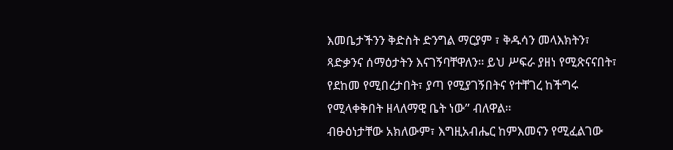እመቤታችንን ቅድስት ድንግል ማርያም ፣ ቅዱሳን መላእክትን፣ ጻድቃንና ሰማዕታትን እናገኝባቸዋለን። ይህ ሥፍራ ያዘነ የሚጽናናበት፣ የደከመ የሚበረታበት፣ ያጣ የሚያገኝበትና የተቸገረ ከችግሩ የሚላቀቅበት ዘላለማዊ ቤት ነው” ብለዋል።
ብፁዕነታቸው አክለውም፣ እግዚአብሔር ከምእመናን የሚፈልገው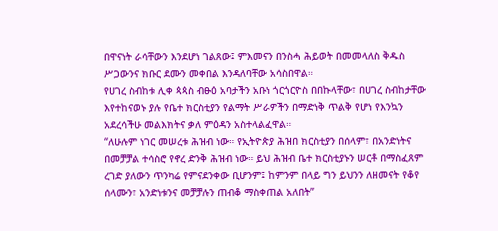በዋናነት ራሳቸውን እንደሆነ ገልጸው፤ ምእመናን በንስሓ ሕይወት በመመላለስ ቅዱስ ሥጋውንና ክቡር ደሙን መቀበል እንዳለባቸው አሳስበዋል።
የሀገረ ስብከቱ ሊቀ ጳጳስ ብፁዕ አባታችን አቡነ ጎርጎርዮስ በበኩላቸው፣ በሀገረ ስብከታቸው እየተከናወኑ ያሉ የቤተ ክርስቲያን የልማት ሥራዎችን በማድነቅ ጥልቅ የሆነ የእንኳን አደረሳችሁ መልእክትና ቃለ ምዕዳን አስተላልፈዋል።
“ለሁሉም ነገር መሠረቱ ሕዝብ ነው። የኢትዮጵያ ሕዝበ ክርስቲያን በሰላም፣ በአንድነትና በመቻቻል ተሳስሮ የኖረ ድንቅ ሕዝብ ነው። ይህ ሕዝብ ቤተ ክርስቲያኑን ሠርቶ በማስፈጸም ረገድ ያለውን ጥንካሬ የምናደንቀው ቢሆንም፤ ከምንም በላይ ግን ይህንን ለዘመናት የቆየ ሰላሙን፣ አንድነቱንና መቻቻሉን ጠብቆ ማስቀጠል አለበት”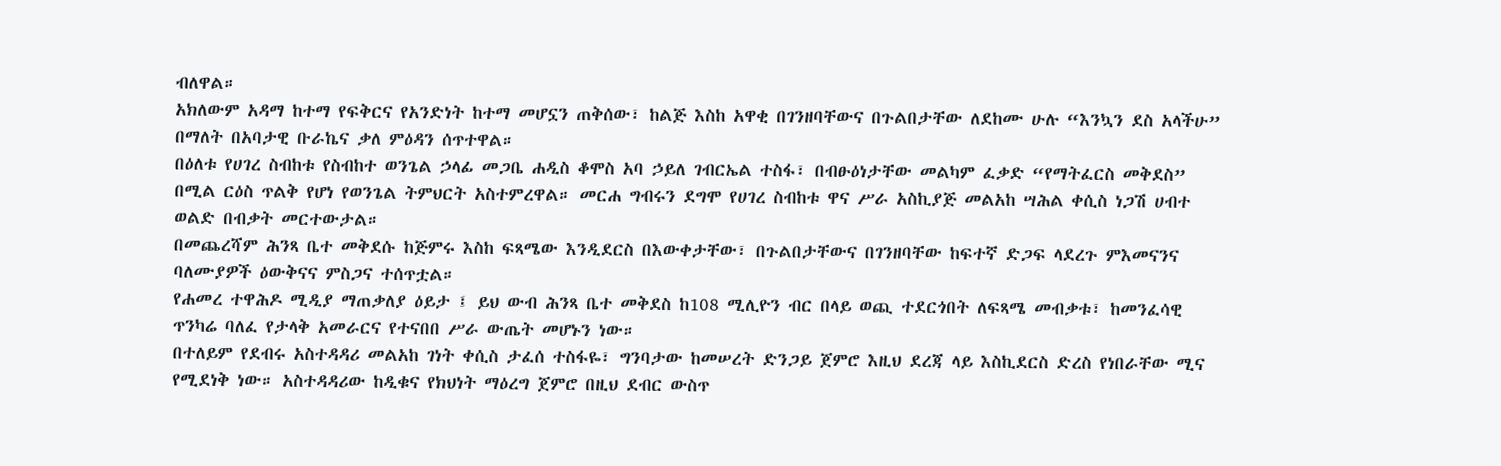ብለዋል።
አክለውም አዳማ ከተማ የፍቅርና የአንድነት ከተማ መሆኗን ጠቅሰው፣ ከልጅ እስከ አዋቂ በገንዘባቸውና በጉልበታቸው ለደከሙ ሁሉ “እንኳን ደስ አላችሁ” በማለት በአባታዊ ቡራኬና ቃለ ምዕዳን ሰጥተዋል።
በዕለቱ የሀገረ ስብከቱ የስብከተ ወንጌል ኃላፊ መጋቤ ሐዲስ ቆሞስ አባ ኃይለ ገብርኤል ተስፋ፣ በብፁዕነታቸው መልካም ፈቃድ “የማትፈርስ መቅደስ” በሚል ርዕስ ጥልቅ የሆነ የወንጌል ትምህርት አስተምረዋል። መርሐ ግብሩን ደግሞ የሀገረ ስብከቱ ዋና ሥራ አስኪያጅ መልአከ ሣሕል ቀሲስ ነጋሽ ሀብተ ወልድ በብቃት መርተውታል።
በመጨረሻም ሕንጻ ቤተ መቅደሱ ከጅምሩ እስከ ፍጻሜው እንዲደርስ በእውቀታቸው፣ በጉልበታቸውና በገንዘባቸው ከፍተኛ ድጋፍ ላደረጉ ምእመናንና ባለሙያዎች ዕውቅናና ምስጋና ተሰጥቷል።
የሐመረ ተዋሕዶ ሚዲያ ማጠቃለያ ዕይታ ፤ ይህ ውብ ሕንጻ ቤተ መቅደስ ከ108 ሚሊዮን ብር በላይ ወጪ ተደርጎበት ለፍጻሜ መብቃቱ፣ ከመንፈሳዊ ጥንካሬ ባለፈ የታላቅ አመራርና የተናበበ ሥራ ውጤት መሆኑን ነው።
በተለይም የደብሩ አስተዳዳሪ መልአከ ገነት ቀሲስ ታፈሰ ተስፋዬ፣ ግንባታው ከመሠረት ድንጋይ ጀምሮ እዚህ ደረጃ ላይ እስኪደርስ ድረስ የነበራቸው ሚና የሚደነቅ ነው። አስተዳዳሪው ከዲቁና የክህነት ማዕረግ ጀምሮ በዚህ ደብር ውስጥ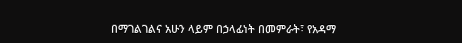በማገልገልና አሁን ላይም በኃላፊነት በመምራት፣ የአዳማ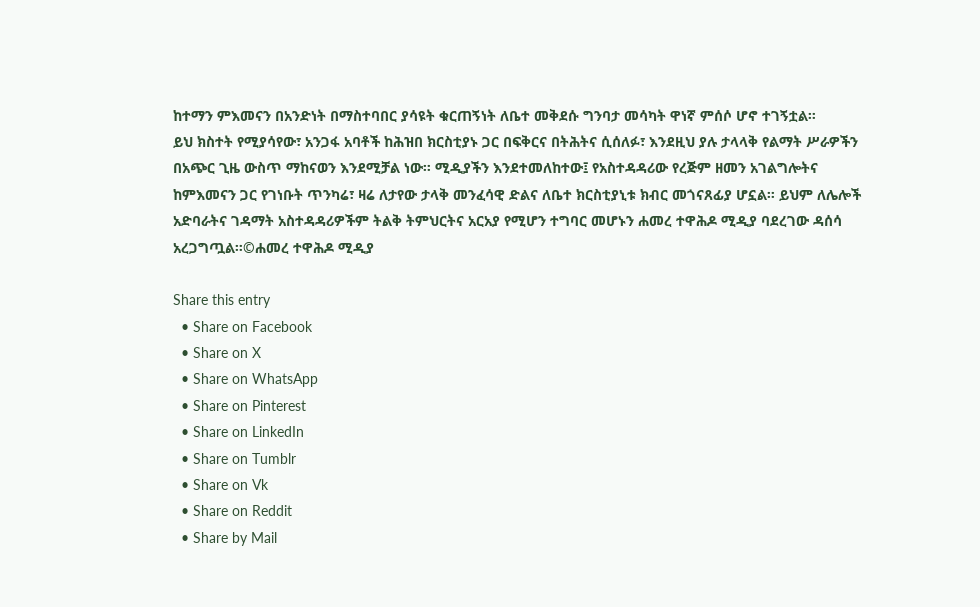ከተማን ምእመናን በአንድነት በማስተባበር ያሳዩት ቁርጠኝነት ለቤተ መቅደሱ ግንባታ መሳካት ዋነኛ ምሰሶ ሆኖ ተገኝቷል።
ይህ ክስተት የሚያሳየው፣ አንጋፋ አባቶች ከሕዝበ ክርስቲያኑ ጋር በፍቅርና በትሕትና ሲሰለፉ፣ እንደዚህ ያሉ ታላላቅ የልማት ሥራዎችን በአጭር ጊዜ ውስጥ ማከናወን እንደሚቻል ነው። ሚዲያችን እንደተመለከተው፤ የአስተዳዳሪው የረጅም ዘመን አገልግሎትና ከምእመናን ጋር የገነቡት ጥንካሬ፣ ዛሬ ለታየው ታላቅ መንፈሳዊ ድልና ለቤተ ክርስቲያኒቱ ክብር መጎናጸፊያ ሆኗል። ይህም ለሌሎች አድባራትና ገዳማት አስተዳዳሪዎችም ትልቅ ትምህርትና አርአያ የሚሆን ተግባር መሆኑን ሐመረ ተዋሕዶ ሚዲያ ባደረገው ዳሰሳ አረጋግጧል።©ሐመረ ተዋሕዶ ሚዲያ

Share this entry
  • Share on Facebook
  • Share on X
  • Share on WhatsApp
  • Share on Pinterest
  • Share on LinkedIn
  • Share on Tumblr
  • Share on Vk
  • Share on Reddit
  • Share by Mail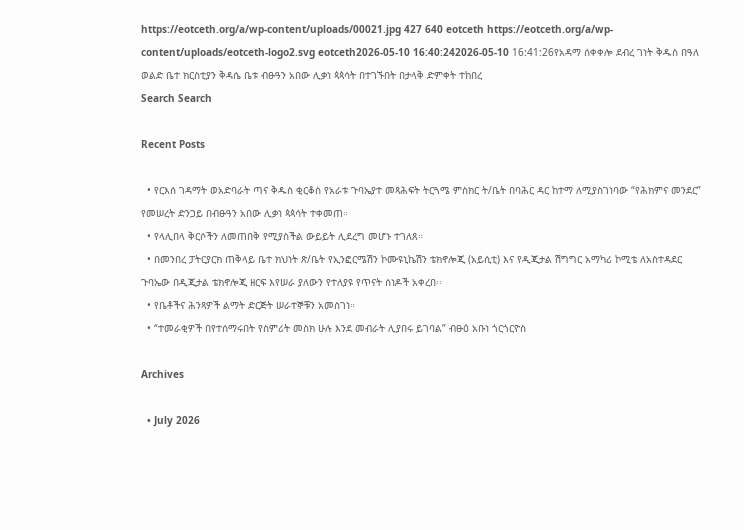https://eotceth.org/a/wp-content/uploads/00021.jpg 427 640 eotceth https://eotceth.org/a/wp-content/uploads/eotceth-logo2.svg eotceth2026-05-10 16:40:242026-05-10 16:41:26የአዳማ ሰቀቀሎ ደብረ ገነት ቅዱስ በዓለ ወልድ ቤተ ክርስቲያን ቅዳሴ ቤቱ ብፁዓን አበው ሊቃነ ጳጳሳት በተገኙበት በታላቅ ድምቀት ተከበረ
Search Search

Recent Posts

  • የርእሰ ገዳማት ወአድባራት ጣና ቅዱስ ቂርቆስ የአራቱ ጉባኤያተ መጻሕፍት ትርጓሜ ምስክር ት/ቤት በባሕር ዳር ከተማ ለሚያስገነባው “የሕክምና መንደር” የመሠረት ድንጋይ በብፁዓን አበው ሊቃነ ጳጳሳት ተቀመጠ።
  • የላሊበላ ቅርሶችን ለመጠበቅ የሚያስችል ውይይት ሊደረግ መሆኑ ተገለጸ።
  • በመንበረ ፓትርያርክ ጠቅላይ ቤተ ክህነት ጽ/ቤት የኢንፎርሜሽን ኮሙዩኒኬሽን ቴክኖሎጂ (አይሲቲ) እና የዲጂታል ሽግግር አማካሪ ኮሚቴ ለአስተዳደር ጉባኤው በዲጂታል ቴክኖሎጂ ዘርፍ እየሠራ ያለውን የተለያዩ የጥናት ሰነዶች አቀረበ፡፡
  • የቤቶችና ሕንጻዎች ልማት ድርጅት ሠራተኞቹን አመሰገነ።
  • “ተመራቂዎች በየተሰማሩበት የስምሪት መስክ ሁሉ እንደ መብራት ሊያበሩ ይገባል” ብፁዕ አቡነ ጎርጎርዮስ

Archives

  • July 2026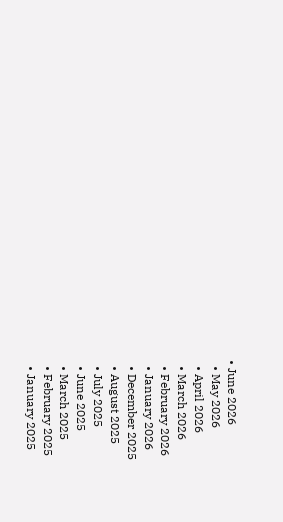• June 2026
  • May 2026
  • April 2026
  • March 2026
  • February 2026
  • January 2026
  • December 2025
  • August 2025
  • July 2025
  • June 2025
  • March 2025
  • February 2025
  • January 2025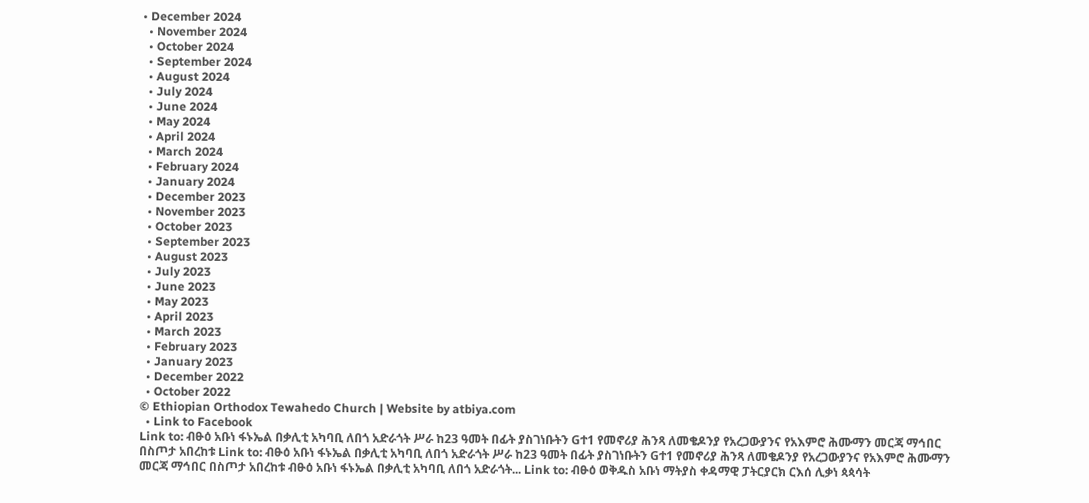• December 2024
  • November 2024
  • October 2024
  • September 2024
  • August 2024
  • July 2024
  • June 2024
  • May 2024
  • April 2024
  • March 2024
  • February 2024
  • January 2024
  • December 2023
  • November 2023
  • October 2023
  • September 2023
  • August 2023
  • July 2023
  • June 2023
  • May 2023
  • April 2023
  • March 2023
  • February 2023
  • January 2023
  • December 2022
  • October 2022
© Ethiopian Orthodox Tewahedo Church | Website by atbiya.com
  • Link to Facebook
Link to: ብፁዕ አቡነ ፋኑኤል በቃሊቲ አካባቢ ለበጎ አድራጎት ሥራ ከ23 ዓመት በፊት ያስገነቡትን Gተ1 የመኖሪያ ሕንጻ ለመቄዶንያ የአረጋውያንና የአእምሮ ሕሙማን መርጃ ማኅበር በስጦታ አበረከቱ Link to: ብፁዕ አቡነ ፋኑኤል በቃሊቲ አካባቢ ለበጎ አድራጎት ሥራ ከ23 ዓመት በፊት ያስገነቡትን Gተ1 የመኖሪያ ሕንጻ ለመቄዶንያ የአረጋውያንና የአእምሮ ሕሙማን መርጃ ማኅበር በስጦታ አበረከቱ ብፁዕ አቡነ ፋኑኤል በቃሊቲ አካባቢ ለበጎ አድራጎት... Link to: ብፁዕ ወቅዱስ አቡነ ማትያስ ቀዳማዊ ፓትርያርክ ርእሰ ሊቃነ ጳጳሳት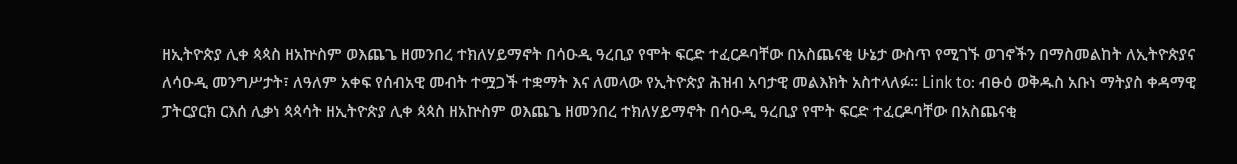ዘኢትዮጵያ ሊቀ ጳጳስ ዘአኵስም ወእጨጌ ዘመንበረ ተክለሃይማኖት በሳዑዲ ዓረቢያ የሞት ፍርድ ተፈርዶባቸው በአስጨናቂ ሁኔታ ውስጥ የሚገኙ ወገኖችን በማስመልከት ለኢትዮጵያና ለሳዑዲ መንግሥታት፣ ለዓለም አቀፍ የሰብአዊ መብት ተሟጋች ተቋማት እና ለመላው የኢትዮጵያ ሕዝብ አባታዊ መልእክት አስተላለፉ። Link to: ብፁዕ ወቅዱስ አቡነ ማትያስ ቀዳማዊ ፓትርያርክ ርእሰ ሊቃነ ጳጳሳት ዘኢትዮጵያ ሊቀ ጳጳስ ዘአኵስም ወእጨጌ ዘመንበረ ተክለሃይማኖት በሳዑዲ ዓረቢያ የሞት ፍርድ ተፈርዶባቸው በአስጨናቂ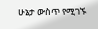ሁኔታ ውስጥ የሚገኙ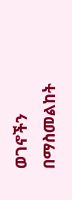ወገኖችን በማስመልከት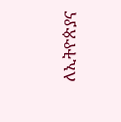ለኢትዮጵያና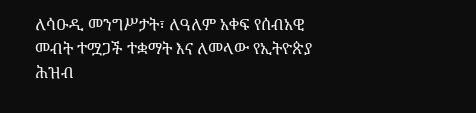ለሳዑዲ መንግሥታት፣ ለዓለም አቀፍ የሰብአዊ መብት ተሟጋች ተቋማት እና ለመላው የኢትዮጵያ ሕዝብ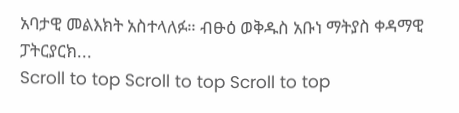አባታዊ መልእክት አስተላለፉ። ብፁዕ ወቅዱስ አቡነ ማትያስ ቀዳማዊ ፓትርያርክ...
Scroll to top Scroll to top Scroll to top